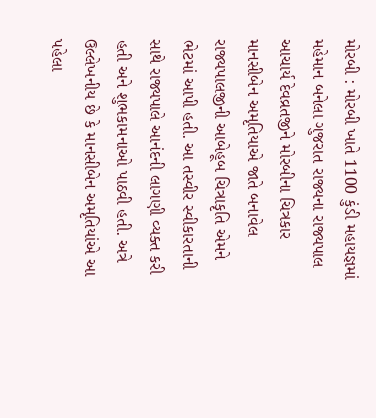મોરબી : મોરબી ખાતે 1100 કુંડી મહાયજ્ઞમાં મહેમાન બનેલા ગુજરાત રાજ્યના રાજ્યપાલ આચાર્ય દેવવ્રતજીને મોરબીના ચિત્રકાર માનસીબેન અમૃતિયાએ જાતે બનાવેલ રાજ્યપાલજીની આબેહૂબ ચિત્રાકૃતિ એમને ભેટમાં આપી હતી. આ તસ્વીર સ્વીકારતાની સાથે રાજ્યપાલે આનંદની લાગણી વ્યક્ત કરી હતી અને શુભકામનાઓ પાઠવી હતી. અત્રે ઉલ્લેખનીય છે કે માનસીબેન અમૃતિયાંએ આ પહેલા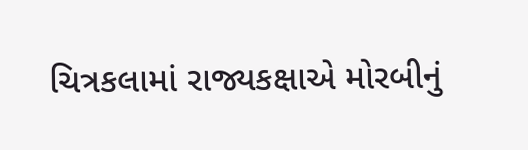ચિત્રકલામાં રાજ્યકક્ષાએ મોરબીનું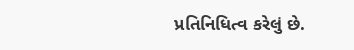પ્રતિનિધિત્વ કરેલું છે.